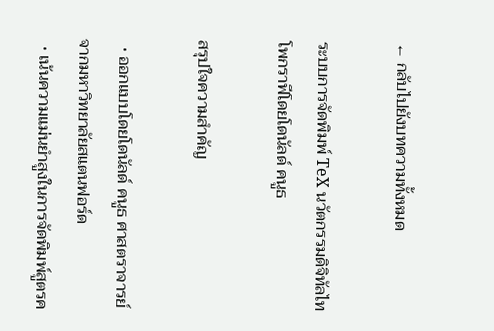← กลับไปยังบทความทั้งหมด

ระบบการจัดพิมพ์ TeX นวัตกรรมดิจิทัลไทโพกราฟีโดยโดนัลด์ คนูธ

สรุปใจความสำคัญ

  • ออกแบบโดยโดนัลด์ คนูธ ศาสตราจารย์จากมหาวิทยาลัยสแตนฟอร์ด
  • เน้นความแม่นยำสูงในการจัดพิมพ์สูตรค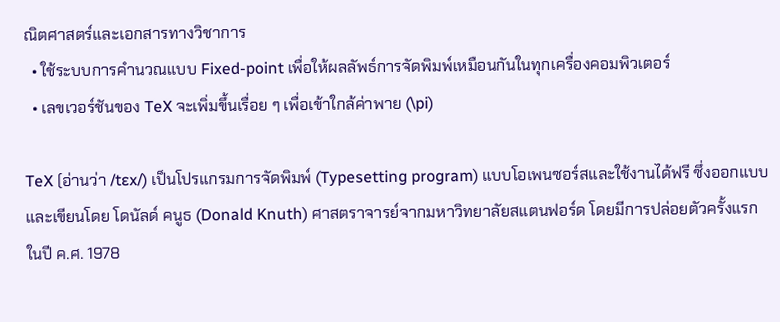ณิตศาสตร์และเอกสารทางวิชาการ
  • ใช้ระบบการคำนวณแบบ Fixed-point เพื่อให้ผลลัพธ์การจัดพิมพ์เหมือนกันในทุกเครื่องคอมพิวเตอร์
  • เลขเวอร์ชันของ TeX จะเพิ่มขึ้นเรื่อย ๆ เพื่อเข้าใกล้ค่าพาย (\pi)

TeX (อ่านว่า /tɛx/) เป็นโปรแกรมการจัดพิมพ์ (Typesetting program) แบบโอเพนซอร์สและใช้งานได้ฟรี ซึ่งออกแบบและเขียนโดย โดนัลด์ คนูธ (Donald Knuth) ศาสตราจารย์จากมหาวิทยาลัยสแตนฟอร์ด โดยมีการปล่อยตัวครั้งแรกในปี ค.ศ. 1978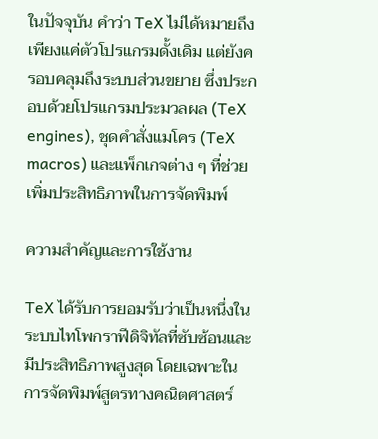ในปัจจุบัน คำว่า TeX ไม่ได้หมายถึงเพียงแค่ตัวโปรแกรมดั้งเดิม แต่ยังครอบคลุมถึงระบบส่วนขยาย ซึ่งประกอบด้วยโปรแกรมประมวลผล (TeX engines), ชุดคำสั่งแมโคร (TeX macros) และแพ็กเกจต่าง ๆ ที่ช่วยเพิ่มประสิทธิภาพในการจัดพิมพ์

ความสำคัญและการใช้งาน

TeX ได้รับการยอมรับว่าเป็นหนึ่งในระบบไทโพกราฟีดิจิทัลที่ซับซ้อนและมีประสิทธิภาพสูงสุด โดยเฉพาะในการจัดพิมพ์สูตรทางคณิตศาสตร์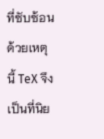ที่ซับซ้อน ด้วยเหตุนี้ TeX จึงเป็นที่นิย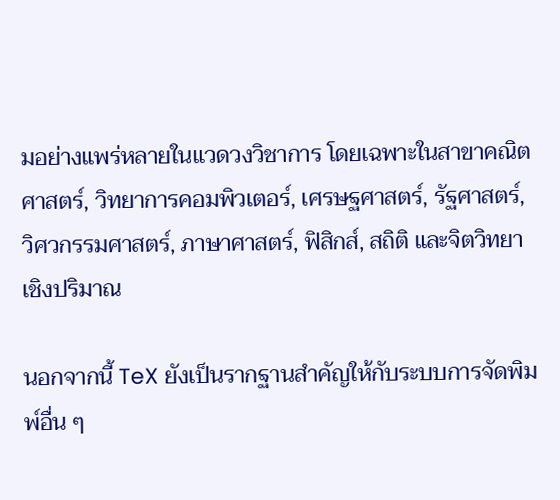มอย่างแพร่หลายในแวดวงวิชาการ โดยเฉพาะในสาขาคณิตศาสตร์, วิทยาการคอมพิวเตอร์, เศรษฐศาสตร์, รัฐศาสตร์, วิศวกรรมศาสตร์, ภาษาศาสตร์, ฟิสิกส์, สถิติ และจิตวิทยาเชิงปริมาณ

นอกจากนี้ TeX ยังเป็นรากฐานสำคัญให้กับระบบการจัดพิมพ์อื่น ๆ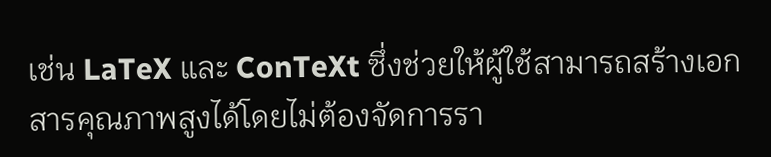เช่น LaTeX และ ConTeXt ซึ่งช่วยให้ผู้ใช้สามารถสร้างเอกสารคุณภาพสูงได้โดยไม่ต้องจัดการรา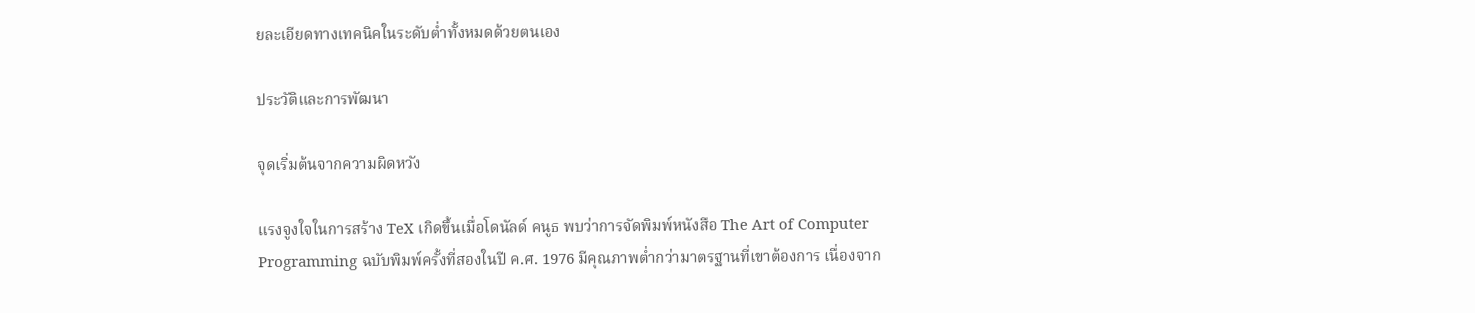ยละเอียดทางเทคนิคในระดับต่ำทั้งหมดด้วยตนเอง

ประวัติและการพัฒนา

จุดเริ่มต้นจากความผิดหวัง

แรงจูงใจในการสร้าง TeX เกิดขึ้นเมื่อโดนัลด์ คนูธ พบว่าการจัดพิมพ์หนังสือ The Art of Computer Programming ฉบับพิมพ์ครั้งที่สองในปี ค.ศ. 1976 มีคุณภาพต่ำกว่ามาตรฐานที่เขาต้องการ เนื่องจาก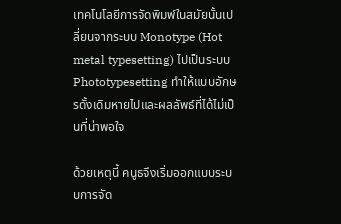เทคโนโลยีการจัดพิมพ์ในสมัยนั้นเปลี่ยนจากระบบ Monotype (Hot metal typesetting) ไปเป็นระบบ Phototypesetting ทำให้แบบอักษรดั้งเดิมหายไปและผลลัพธ์ที่ได้ไม่เป็นที่น่าพอใจ

ด้วยเหตุนี้ คนูธจึงเริ่มออกแบบระบบการจัด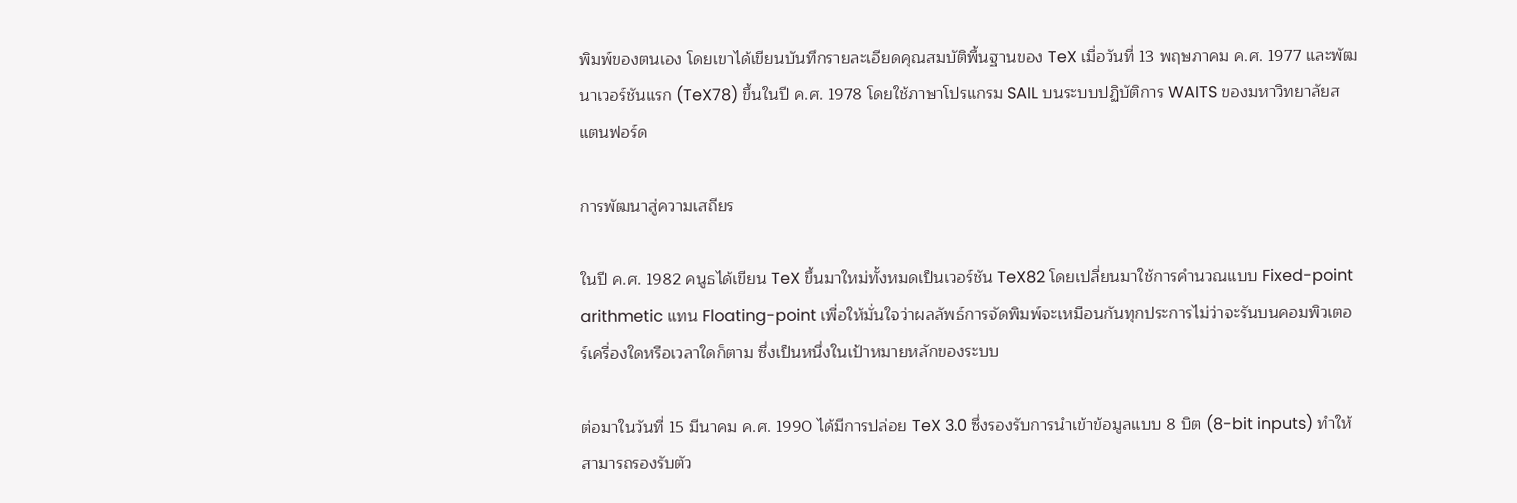พิมพ์ของตนเอง โดยเขาได้เขียนบันทึกรายละเอียดคุณสมบัติพื้นฐานของ TeX เมื่อวันที่ 13 พฤษภาคม ค.ศ. 1977 และพัฒนาเวอร์ชันแรก (TeX78) ขึ้นในปี ค.ศ. 1978 โดยใช้ภาษาโปรแกรม SAIL บนระบบปฏิบัติการ WAITS ของมหาวิทยาลัยสแตนฟอร์ด

การพัฒนาสู่ความเสถียร

ในปี ค.ศ. 1982 คนูธได้เขียน TeX ขึ้นมาใหม่ทั้งหมดเป็นเวอร์ชัน TeX82 โดยเปลี่ยนมาใช้การคำนวณแบบ Fixed-point arithmetic แทน Floating-point เพื่อให้มั่นใจว่าผลลัพธ์การจัดพิมพ์จะเหมือนกันทุกประการไม่ว่าจะรันบนคอมพิวเตอร์เครื่องใดหรือเวลาใดก็ตาม ซึ่งเป็นหนึ่งในเป้าหมายหลักของระบบ

ต่อมาในวันที่ 15 มีนาคม ค.ศ. 1990 ได้มีการปล่อย TeX 3.0 ซึ่งรองรับการนำเข้าข้อมูลแบบ 8 บิต (8-bit inputs) ทำให้สามารถรองรับตัว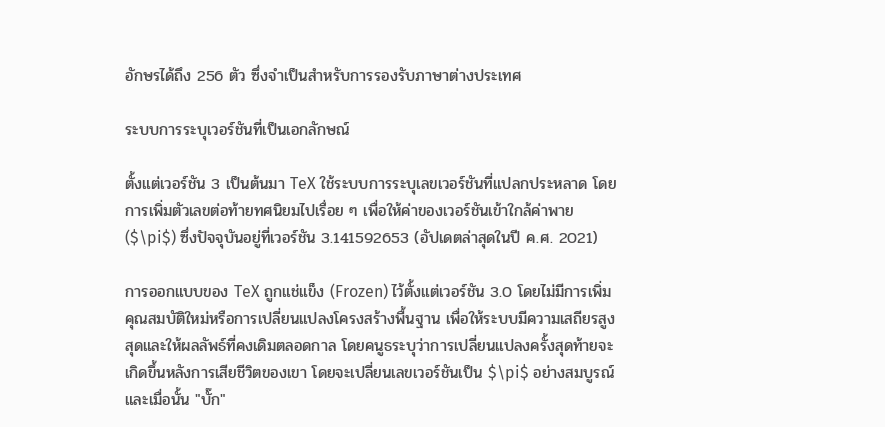อักษรได้ถึง 256 ตัว ซึ่งจำเป็นสำหรับการรองรับภาษาต่างประเทศ

ระบบการระบุเวอร์ชันที่เป็นเอกลักษณ์

ตั้งแต่เวอร์ชัน 3 เป็นต้นมา TeX ใช้ระบบการระบุเลขเวอร์ชันที่แปลกประหลาด โดยการเพิ่มตัวเลขต่อท้ายทศนิยมไปเรื่อย ๆ เพื่อให้ค่าของเวอร์ชันเข้าใกล้ค่าพาย ($\pi$) ซึ่งปัจจุบันอยู่ที่เวอร์ชัน 3.141592653 (อัปเดตล่าสุดในปี ค.ศ. 2021)

การออกแบบของ TeX ถูกแช่แข็ง (Frozen) ไว้ตั้งแต่เวอร์ชัน 3.0 โดยไม่มีการเพิ่มคุณสมบัติใหม่หรือการเปลี่ยนแปลงโครงสร้างพื้นฐาน เพื่อให้ระบบมีความเสถียรสูงสุดและให้ผลลัพธ์ที่คงเดิมตลอดกาล โดยคนูธระบุว่าการเปลี่ยนแปลงครั้งสุดท้ายจะเกิดขึ้นหลังการเสียชีวิตของเขา โดยจะเปลี่ยนเลขเวอร์ชันเป็น $\pi$ อย่างสมบูรณ์ และเมื่อนั้น "บั๊ก"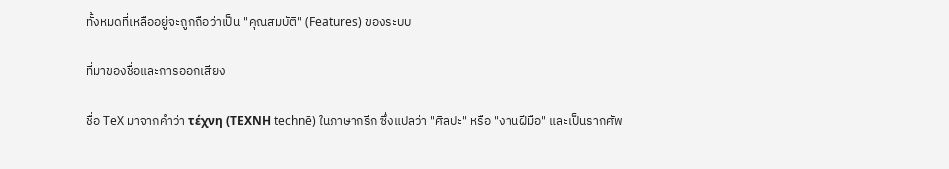ทั้งหมดที่เหลืออยู่จะถูกถือว่าเป็น "คุณสมบัติ" (Features) ของระบบ

ที่มาของชื่อและการออกเสียง

ชื่อ TeX มาจากคำว่า τέχνη (ΤΕΧΝΗ technē) ในภาษากรีก ซึ่งแปลว่า "ศิลปะ" หรือ "งานฝีมือ" และเป็นรากศัพ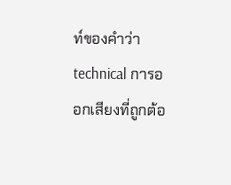ท์ของคำว่า technical การออกเสียงที่ถูกต้อ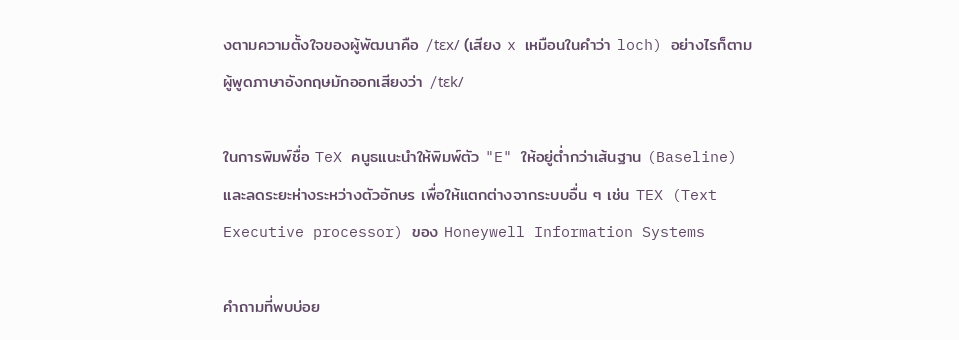งตามความตั้งใจของผู้พัฒนาคือ /tɛx/ (เสียง x เหมือนในคำว่า loch) อย่างไรก็ตาม ผู้พูดภาษาอังกฤษมักออกเสียงว่า /tɛk/

ในการพิมพ์ชื่อ TeX คนูธแนะนำให้พิมพ์ตัว "E" ให้อยู่ต่ำกว่าเส้นฐาน (Baseline) และลดระยะห่างระหว่างตัวอักษร เพื่อให้แตกต่างจากระบบอื่น ๆ เช่น TEX (Text Executive processor) ของ Honeywell Information Systems

คำถามที่พบบ่อย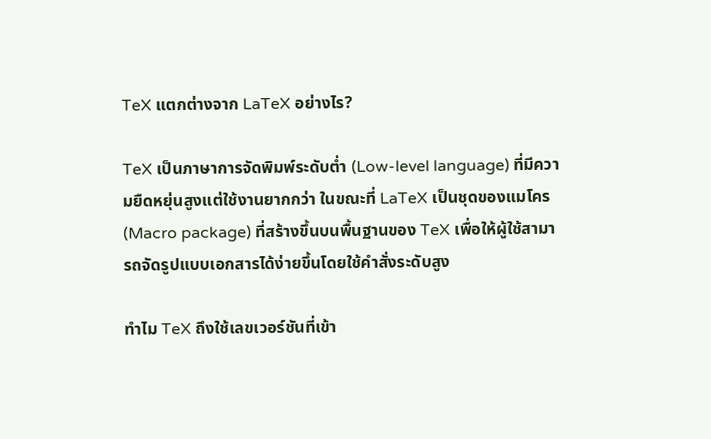TeX แตกต่างจาก LaTeX อย่างไร?

TeX เป็นภาษาการจัดพิมพ์ระดับต่ำ (Low-level language) ที่มีความยืดหยุ่นสูงแต่ใช้งานยากกว่า ในขณะที่ LaTeX เป็นชุดของแมโคร (Macro package) ที่สร้างขึ้นบนพื้นฐานของ TeX เพื่อให้ผู้ใช้สามารถจัดรูปแบบเอกสารได้ง่ายขึ้นโดยใช้คำสั่งระดับสูง

ทำไม TeX ถึงใช้เลขเวอร์ชันที่เข้า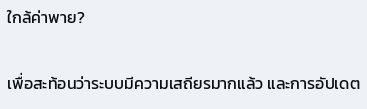ใกล้ค่าพาย?

เพื่อสะท้อนว่าระบบมีความเสถียรมากแล้ว และการอัปเดต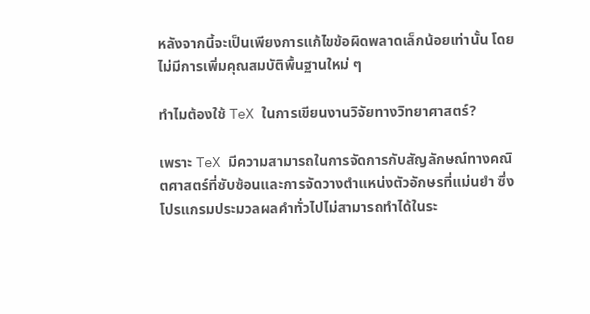หลังจากนี้จะเป็นเพียงการแก้ไขข้อผิดพลาดเล็กน้อยเท่านั้น โดยไม่มีการเพิ่มคุณสมบัติพื้นฐานใหม่ ๆ

ทำไมต้องใช้ TeX ในการเขียนงานวิจัยทางวิทยาศาสตร์?

เพราะ TeX มีความสามารถในการจัดการกับสัญลักษณ์ทางคณิตศาสตร์ที่ซับซ้อนและการจัดวางตำแหน่งตัวอักษรที่แม่นยำ ซึ่งโปรแกรมประมวลผลคำทั่วไปไม่สามารถทำได้ในระ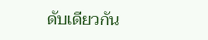ดับเดียวกัน